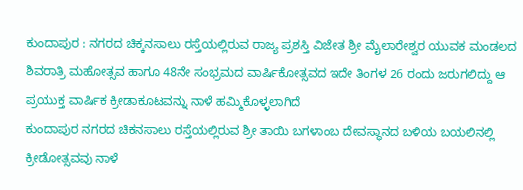ಕುಂದಾಪುರ : ನಗರದ ಚಿಕ್ಕನಸಾಲು ರಸ್ತೆಯಲ್ಲಿರುವ ರಾಜ್ಯ ಪ್ರಶಸ್ತಿ ವಿಜೇತ ಶ್ರೀ ಮೈಲಾರೇಶ್ವರ ಯುವಕ ಮಂಡಲದ ಶಿವರಾತ್ರಿ ಮಹೋತ್ಸವ ಹಾಗೂ 48ನೇ ಸಂಭ್ರಮದ ವಾರ್ಷಿಕೋತ್ಸವದ ಇದೇ ತಿಂಗಳ 26 ರಂದು ಜರುಗಲಿದ್ದು ಆ ಪ್ರಯುಕ್ತ ವಾರ್ಷಿಕ ಕ್ರೀಡಾಕೂಟವನ್ನು ನಾಳೆ ಹಮ್ಮಿಕೊಳ್ಳಲಾಗಿದೆ
ಕುಂದಾಪುರ ನಗರದ ಚಿಕನಸಾಲು ರಸ್ತೆಯಲ್ಲಿರುವ ಶ್ರೀ ತಾಯಿ ಬಗಳಾಂಬ ದೇವಸ್ಥಾನದ ಬಳಿಯ ಬಯಲಿನಲ್ಲಿ ಕ್ರೀಡೋತ್ಸವವು ನಾಳೆ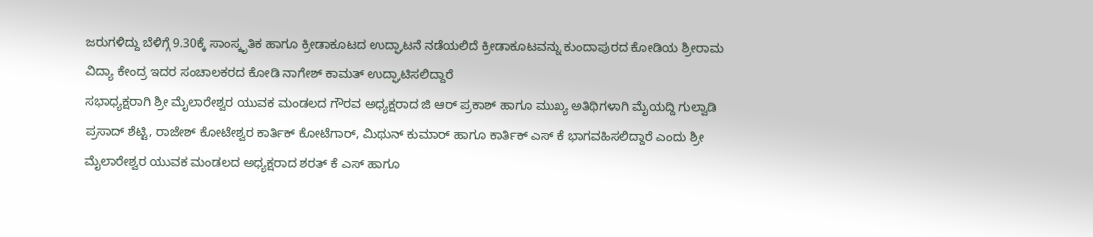ಜರುಗಳಿದ್ದು ಬೆಳಿಗ್ಗೆ 9.30ಕ್ಕೆ ಸಾಂಸ್ಕೃತಿಕ ಹಾಗೂ ಕ್ರೀಡಾಕೂಟದ ಉದ್ಘಾಟನೆ ನಡೆಯಲಿದೆ ಕ್ರೀಡಾಕೂಟವನ್ನು ಕುಂದಾಪುರದ ಕೋಡಿಯ ಶ್ರೀರಾಮ ವಿದ್ಯಾ ಕೇಂದ್ರ ಇದರ ಸಂಚಾಲಕರದ ಕೋಡಿ ನಾಗೇಶ್ ಕಾಮತ್ ಉದ್ಘಾಟಿಸಲಿದ್ದಾರೆ
ಸಭಾಧ್ಯಕ್ಷರಾಗಿ ಶ್ರೀ ಮೈಲಾರೇಶ್ವರ ಯುವಕ ಮಂಡಲದ ಗೌರವ ಅಧ್ಯಕ್ಷರಾದ ಜಿ ಆರ್ ಪ್ರಕಾಶ್ ಹಾಗೂ ಮುಖ್ಯ ಅತಿಥಿಗಳಾಗಿ ಮೈಯದ್ದಿ ಗುಲ್ವಾಡಿ ಪ್ರಸಾದ್ ಶೆಟ್ಟಿ, ರಾಜೇಶ್ ಕೋಟೇಶ್ವರ ಕಾರ್ತಿಕ್ ಕೋಟೆಗಾರ್, ಮಿಥುನ್ ಕುಮಾರ್ ಹಾಗೂ ಕಾರ್ತಿಕ್ ಎಸ್ ಕೆ ಭಾಗವಹಿಸಲಿದ್ದಾರೆ ಎಂದು ಶ್ರೀ ಮೈಲಾರೇಶ್ವರ ಯುವಕ ಮಂಡಲದ ಅಧ್ಯಕ್ಷರಾದ ಶರತ್ ಕೆ ಎಸ್ ಹಾಗೂ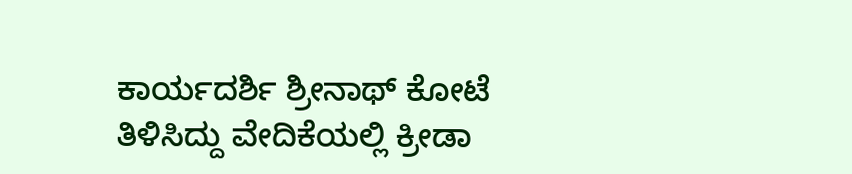ಕಾರ್ಯದರ್ಶಿ ಶ್ರೀನಾಥ್ ಕೋಟೆ ತಿಳಿಸಿದ್ದು ವೇದಿಕೆಯಲ್ಲಿ ಕ್ರೀಡಾ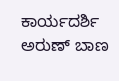ಕಾರ್ಯದರ್ಶಿ ಅರುಣ್ ಬಾಣ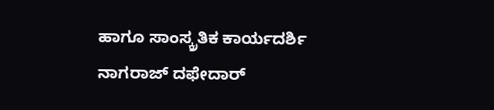ಹಾಗೂ ಸಾಂಸ್ಕ್ರತಿಕ ಕಾರ್ಯದರ್ಶಿ ನಾಗರಾಜ್ ದಫೇದಾರ್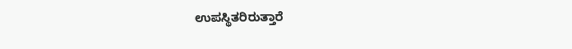ಉಪಸ್ಥಿತರಿರುತ್ತಾರೆ